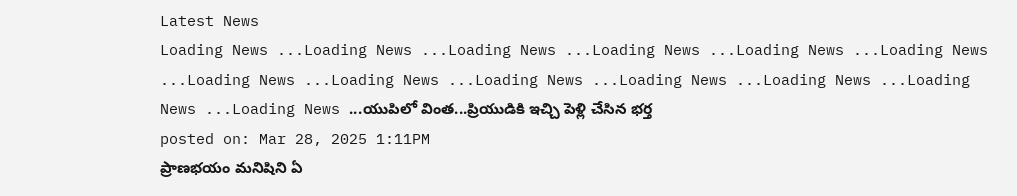Latest News
Loading News ...Loading News ...Loading News ...Loading News ...Loading News ...Loading News ...Loading News ...Loading News ...Loading News ...Loading News ...Loading News ...Loading News ...Loading News ...యుపిలో వింత...ప్రియుడికి ఇచ్చి పెళ్లి చేసిన భర్త
posted on: Mar 28, 2025 1:11PM
ప్రాణభయం మనిషిని ఏ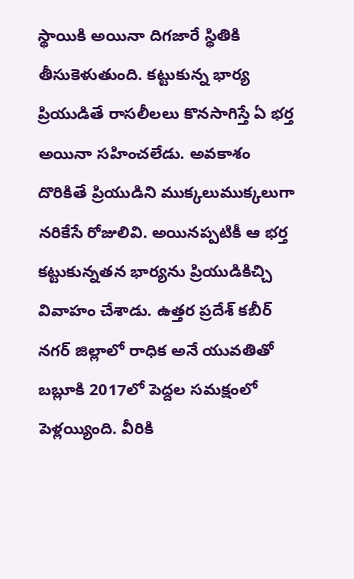స్థాయికి అయినా దిగజారే స్థితికి తీసుకెళుతుంది. కట్టుకున్న భార్య ప్రియుడితే రాసలీలలు కొనసాగిస్తే ఏ భర్త అయినా సహించలేడు. అవకాశం దొరికితే ప్రియుడిని ముక్కలుముక్కలుగా నరికేసే రోజులివి. అయినప్పటికీ ఆ భర్త కట్టుకున్నతన భార్యను ప్రియుడికిచ్చి వివాహం చేశాడు. ఉత్తర ప్రదేశ్ కబీర్ నగర్ జిల్లాలో రాధిక అనే యువతితో బబ్లూకి 2017లో పెద్దల సమక్షంలో పెళ్లయ్యింది. వీరికి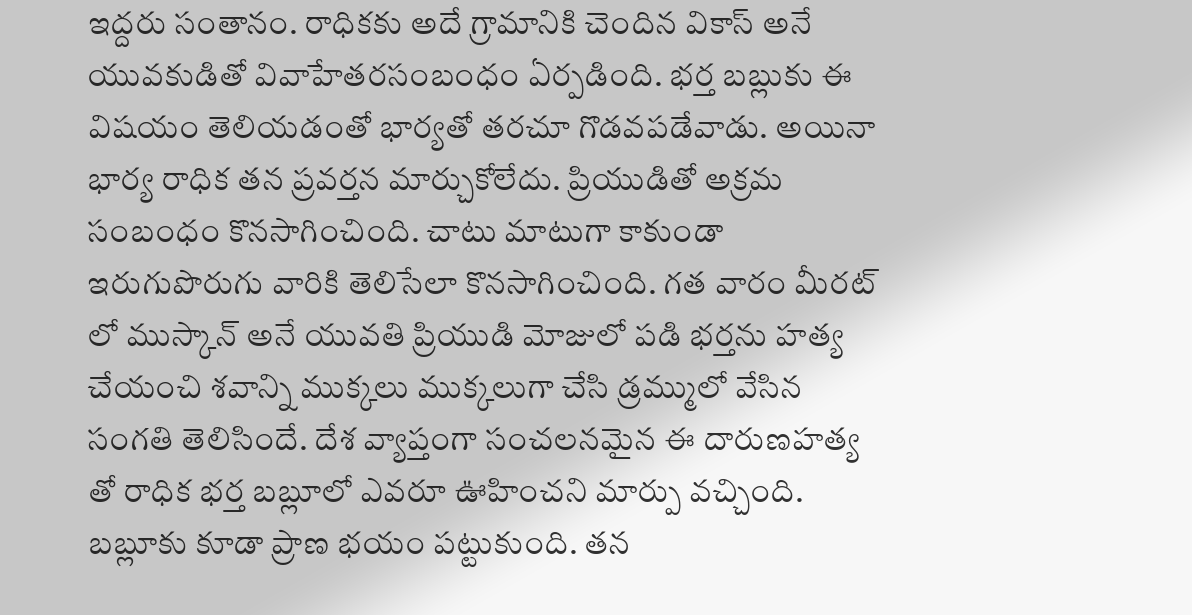ఇద్దరు సంతానం. రాధికకు అదే గ్రామానికి చెందిన వికాస్ అనే యువకుడితో వివాహేతరసంబంధం ఏర్పడింది. భర్త బబ్లుకు ఈ విషయం తెలియడంతో భార్యతో తరచూ గొడవపడేవాడు. అయినా భార్య రాధిక తన ప్రవర్తన మార్చుకోలేదు. ప్రియుడితో అక్రమ సంబంధం కొనసాగించింది. చాటు మాటుగా కాకుండా ఇరుగుపొరుగు వారికి తెలిసేలా కొనసాగించింది. గత వారం మీరట్ లో ముస్కాన్ అనే యువతి ప్రియుడి మోజులో పడి భర్తను హత్య చేయంచి శవాన్ని ముక్కలు ముక్కలుగా చేసి డ్రమ్ములో వేసిన సంగతి తెలిసిందే. దేశ వ్యాప్తంగా సంచలనమైన ఈ దారుణహత్య తో రాధిక భర్త బబ్లూలో ఎవరూ ఊహించని మార్పు వచ్చింది. బబ్లూకు కూడా ప్రాణ భయం పట్టుకుంది. తన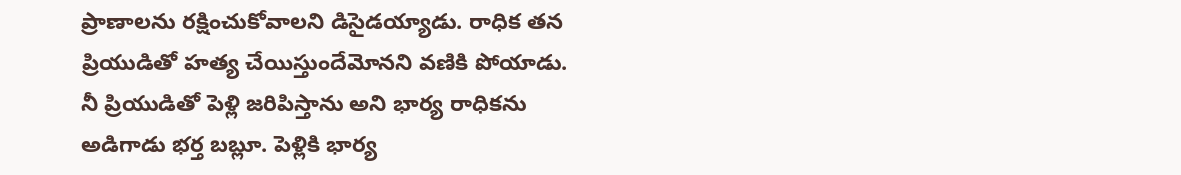ప్రాణాలను రక్షించుకోవాలని డిసైడయ్యాడు. రాధిక తన ప్రియుడితో హత్య చేయిస్తుందేమోనని వణికి పోయాడు. నీ ప్రియుడితో పెళ్లి జరిపిస్తాను అని భార్య రాధికను అడిగాడు భర్త బబ్లూ. పెళ్లికి భార్య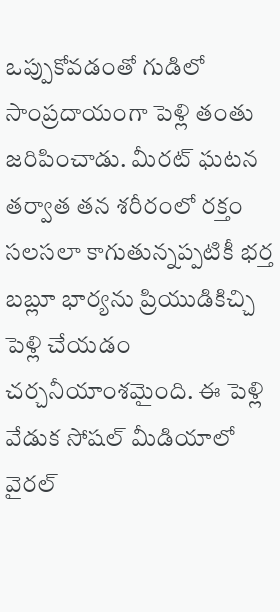ఒప్పుకోవడంతో గుడిలో సాంప్రదాయంగా పెళ్లి తంతు జరిపించాడు. మీరట్ ఘటన తర్వాత తన శరీరంలో రక్తం సలసలా కాగుతున్నప్పటికీ భర్త బబ్లూ భార్యను ప్రియుడికిచ్చి పెళ్లి చేయడం చర్చనీయాంశమైంది. ఈ పెళ్లి వేడుక సోషల్ మీడియాలో వైరల్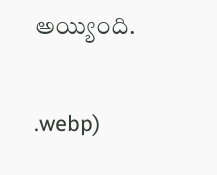అయ్యింది.


.webp)